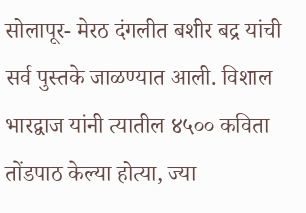सोलापूर- मेरठ दंगलीत बशीर बद्र यांची सर्व पुस्तके जाळण्यात आली. विशाल भारद्वाज यांनी त्यातील ४५०० कविता तोंडपाठ केल्या होत्या, ज्या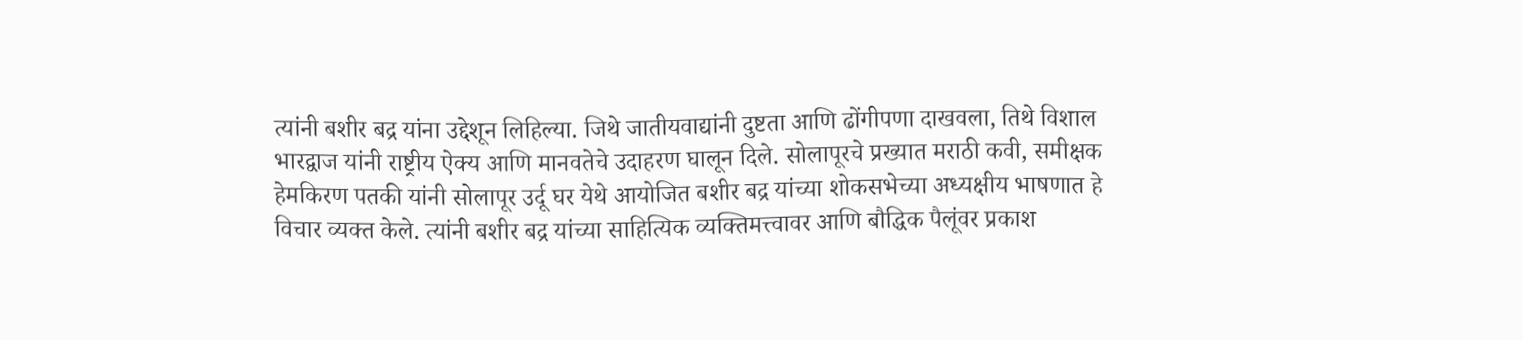त्यांनी बशीर बद्र यांना उद्देशून लिहिल्या. जिथे जातीयवाद्यांनी दुष्टता आणि ढोंगीपणा दाखवला, तिथे विशाल भारद्वाज यांनी राष्ट्रीय ऐक्य आणि मानवतेचे उदाहरण घालून दिले. सोलापूरचे प्रख्यात मराठी कवी, समीक्षक हेमकिरण पतकी यांनी सोलापूर उर्दू घर येथे आयोजित बशीर बद्र यांच्या शोकसभेच्या अध्यक्षीय भाषणात हे विचार व्यक्त केले. त्यांनी बशीर बद्र यांच्या साहित्यिक व्यक्तिमत्त्वावर आणि बौद्धिक पैलूंवर प्रकाश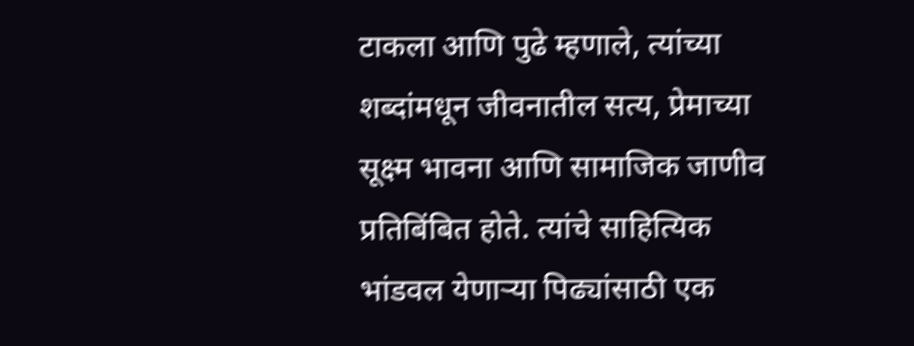टाकला आणि पुढे म्हणाले, त्यांच्या शब्दांमधून जीवनातील सत्य, प्रेमाच्या सूक्ष्म भावना आणि सामाजिक जाणीव प्रतिबिंबित होते. त्यांचे साहित्यिक भांडवल येणाऱ्या पिढ्यांसाठी एक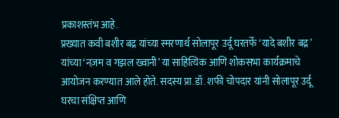प्रकाशस्तंभ आहे.
प्रख्यात कवी बशीर बद्र यांच्या स्मरणार्थ सोलापूर उर्दू घरतर्फे ‘यादे बशीर बद्र’ यांच्या ‘नज़म व गझल ख्वानी’ या साहित्यिक आणि शोकसभा कार्यक्रमाचे आयोजन करण्यात आले होते. सदस्य प्रा.डॉ. शफी चोपदार यांनी सोलापूर उर्दू घरचा संक्षिप्त आणि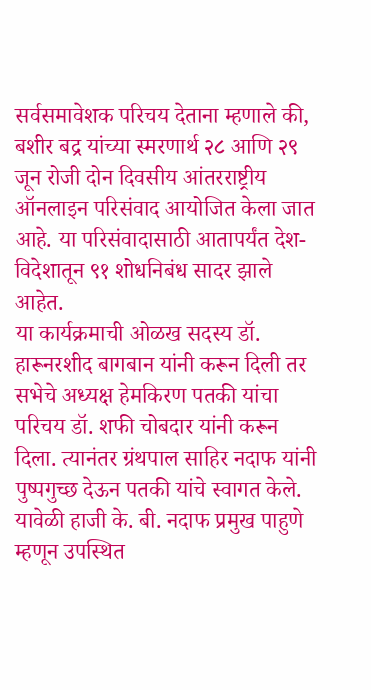सर्वसमावेशक परिचय देताना म्हणाले की, बशीर बद्र यांच्या स्मरणार्थ २८ आणि २९ जून रोजी दोन दिवसीय आंतरराष्ट्रीय ऑनलाइन परिसंवाद आयोजित केला जात आहे. या परिसंवादासाठी आतापर्यंत देश-विदेशातून ९१ शोधनिबंध सादर झाले आहेत.
या कार्यक्रमाची ओळख सदस्य डॉ. हारूनरशीद बागबान यांनी करून दिली तर सभेचे अध्यक्ष हेमकिरण पतकी यांचा परिचय डॉ. शफी चोबदार यांनी करून दिला. त्यानंतर ग्रंथपाल साहिर नदाफ यांनी पुष्पगुच्छ देऊन पतकी यांचे स्वागत केले. यावेळी हाजी के. बी. नदाफ प्रमुख पाहुणे म्हणून उपस्थित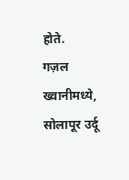होते.
गज़ल ख्वानीमध्ये, सोलापूर उर्दू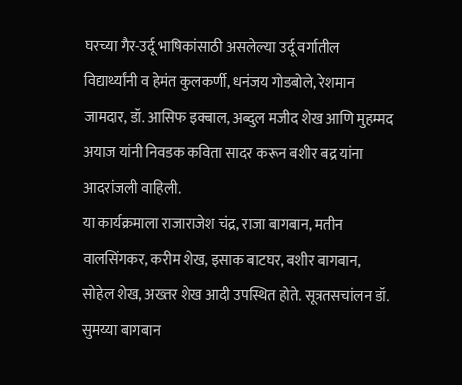घरच्या गैर-उर्दू भाषिकांसाठी असलेल्या उर्दू वर्गातील विद्यार्थ्यांनी व हेमंत कुलकर्णी, धनंजय गोडबोले, रेशमान जामदार, डॉ. आसिफ इक्बाल, अब्दुल मजीद शेख आणि मुहम्मद अयाज यांनी निवडक कविता सादर करून बशीर बद्र यांना आदरांजली वाहिली.
या कार्यक्रमाला राजाराजेश चंद्र, राजा बागबान, मतीन वालसिंगकर, करीम शेख, इसाक बाटघर, बशीर बागबान, सोहेल शेख, अख्तर शेख आदी उपस्थित होते. सूत्रतसचांलन डॉ. सुमय्या बागबान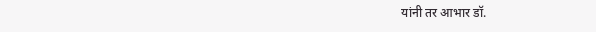यांनी तर आभार डॉ.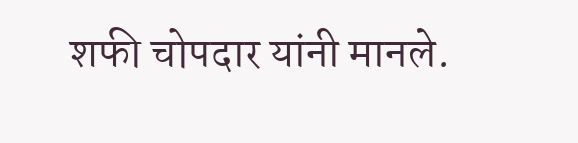शफी चोपदार यांनी मानले.